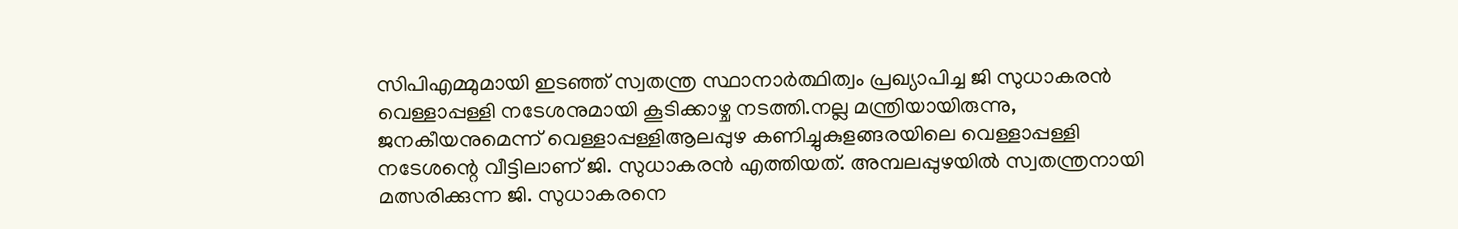സിപിഎമ്മുമായി ഇടഞ്ഞ് സ്വതന്ത്ര സ്ഥാനാർത്ഥിത്വം പ്രഖ്യാപിച്ച ജി സുധാകരൻ വെള്ളാപ്പള്ളി നടേശനുമായി കൂടിക്കാഴ്ച നടത്തി.നല്ല മന്ത്രിയായിരുന്നു, ജനകീയനുമെന്ന് വെള്ളാപ്പള്ളിആലപ്പുഴ കണിച്ചുകുളങ്ങരയിലെ വെള്ളാപ്പള്ളി നടേശന്റെ വീട്ടിലാണ് ജി. സുധാകരൻ എത്തിയത്. അമ്പലപ്പുഴയിൽ സ്വതന്ത്രനായി മത്സരിക്കുന്ന ജി. സുധാകരനെ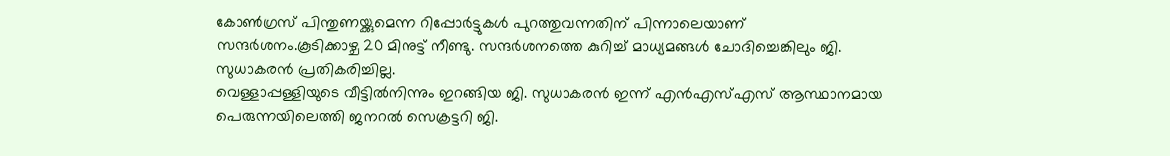കോൺഗ്രസ് പിന്തുണയ്ക്കുമെന്ന റിപ്പോർട്ടുകൾ പുറത്തുവന്നതിന് പിന്നാലെയാണ് സന്ദർശനം.കൂടിക്കാഴ്ച 20 മിനുട്ട് നീണ്ടു. സന്ദർശനത്തെ കുറിച്ച് മാധ്യമങ്ങൾ ചോദിച്ചെങ്കിലും ജി. സുധാകരൻ പ്രതികരിച്ചില്ല.
വെള്ളാപ്പള്ളിയുടെ വീട്ടിൽനിന്നും ഇറങ്ങിയ ജി. സുധാകരൻ ഇന്ന് എൻഎസ്എസ് ആസ്ഥാനമായ പെരുന്നയിലെത്തി ജനറൽ സെക്രട്ടറി ജി.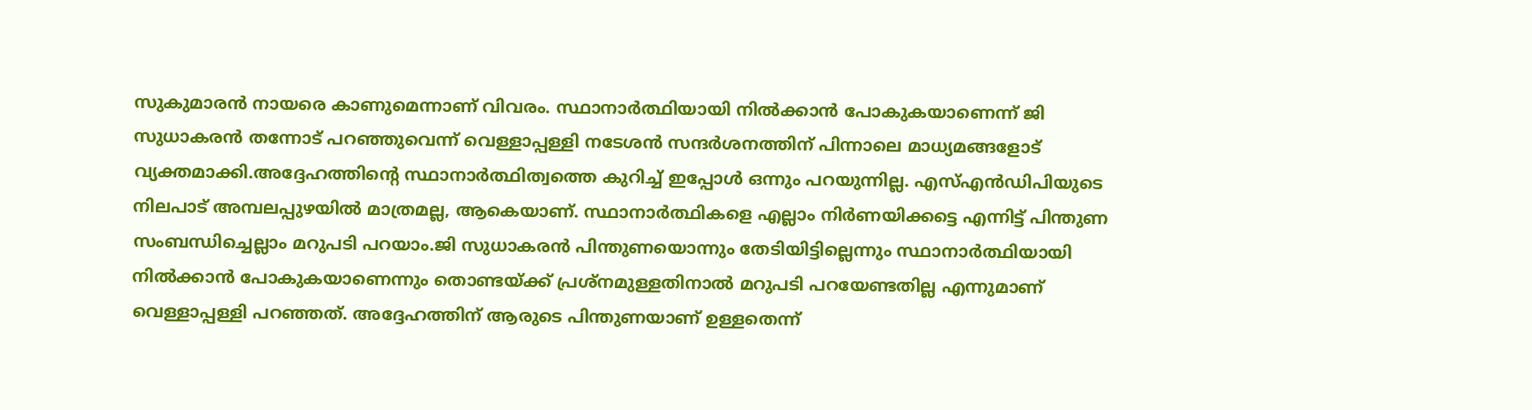സുകുമാരൻ നായരെ കാണുമെന്നാണ് വിവരം. സ്ഥാനാർത്ഥിയായി നിൽക്കാൻ പോകുകയാണെന്ന് ജി സുധാകരൻ തന്നോട് പറഞ്ഞുവെന്ന് വെള്ളാപ്പള്ളി നടേശൻ സന്ദർശനത്തിന് പിന്നാലെ മാധ്യമങ്ങളോട് വ്യക്തമാക്കി.അദ്ദേഹത്തിന്റെ സ്ഥാനാർത്ഥിത്വത്തെ കുറിച്ച് ഇപ്പോൾ ഒന്നും പറയുന്നില്ല. എസ്എൻഡിപിയുടെ നിലപാട് അമ്പലപ്പുഴയിൽ മാത്രമല്ല, ആകെയാണ്. സ്ഥാനാർത്ഥികളെ എല്ലാം നിർണയിക്കട്ടെ എന്നിട്ട് പിന്തുണ സംബന്ധിച്ചെല്ലാം മറുപടി പറയാം.ജി സുധാകരൻ പിന്തുണയൊന്നും തേടിയിട്ടില്ലെന്നും സ്ഥാനാർത്ഥിയായി നിൽക്കാൻ പോകുകയാണെന്നും തൊണ്ടയ്ക്ക് പ്രശ്നമുള്ളതിനാൽ മറുപടി പറയേണ്ടതില്ല എന്നുമാണ് വെള്ളാപ്പള്ളി പറഞ്ഞത്. അദ്ദേഹത്തിന് ആരുടെ പിന്തുണയാണ് ഉള്ളതെന്ന്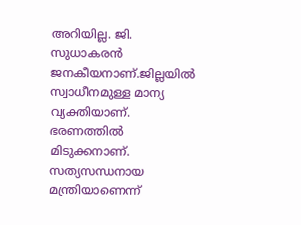അറിയില്ല. ജി. സുധാകരൻ ജനകീയനാണ്.ജില്ലയിൽ സ്വാധീനമുള്ള മാന്യ വ്യക്തിയാണ്. ഭരണത്തിൽ മിടുക്കനാണ്. സത്യസന്ധനായ മന്ത്രിയാണെന്ന്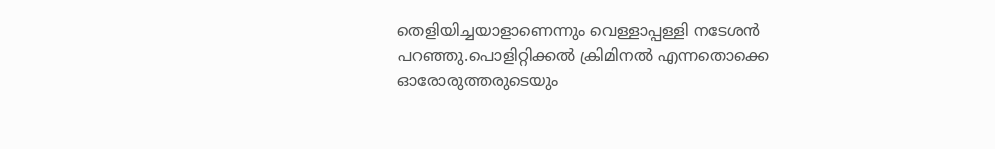തെളിയിച്ചയാളാണെന്നും വെള്ളാപ്പള്ളി നടേശൻ പറഞ്ഞു.പൊളിറ്റിക്കൽ ക്രിമിനൽ എന്നതൊക്കെ ഓരോരുത്തരുടെയും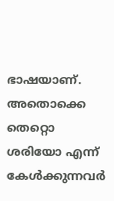ഭാഷയാണ്. അതൊക്കെ തെറ്റൊ ശരിയോ എന്ന് കേൾക്കുന്നവർ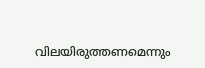വിലയിരുത്തണമെന്നും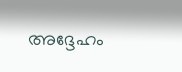അദ്ദേഹം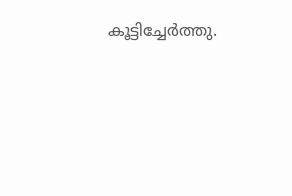കൂട്ടിച്ചേർത്തു.